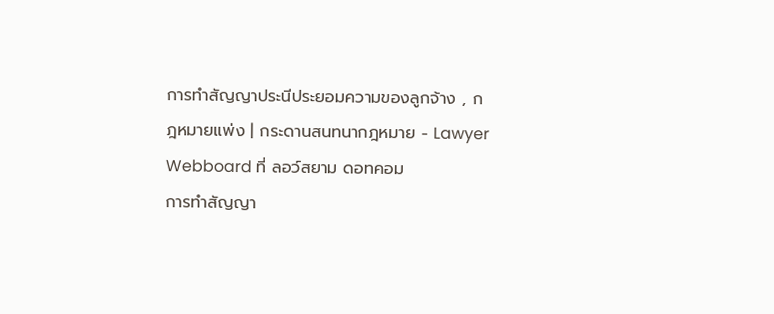การทำสัญญาประนีประยอมความของลูกจ้าง , กฎหมายแพ่ง | กระดานสนทนากฎหมาย - Lawyer Webboard ที่ ลอว์สยาม ดอทคอม
การทำสัญญา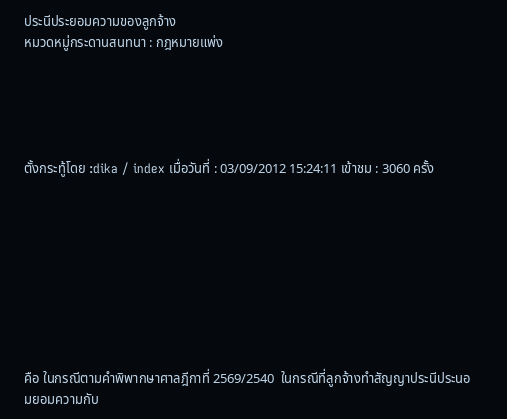ประนีประยอมความของลูกจ้าง
หมวดหมู่กระดานสนทนา : กฎหมายแพ่ง





ตั้งกระทู้โดย :dika / index เมื่อวันที่ : 03/09/2012 15:24:11 เข้าชม : 3060 ครั้ง









คือ ในกรณีตามคำพิพากษาศาลฎีกาที่ 2569/2540  ในกรณีที่ลูกจ้างทำสัญญาประนีประนอมยอมความกับ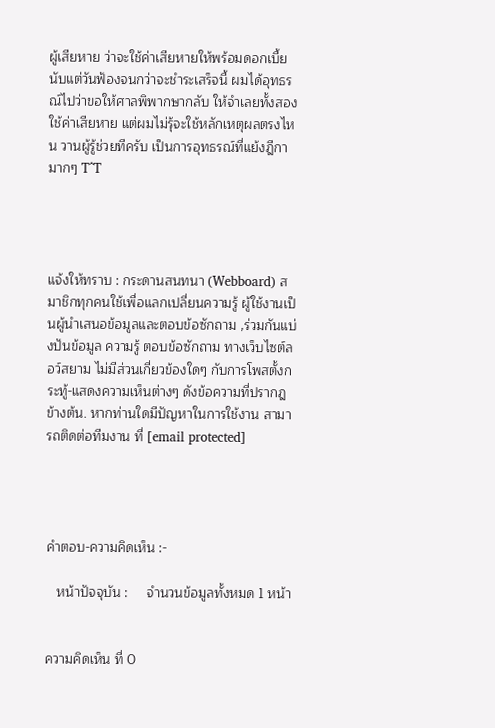ผู้เสียหาย ว่าจะใช้ค่าเสียหายให้พร้อมดอกเบี้ยนับแต่วันฟ้องจนกว่าจะชำระเสร็จนี้ ผมได้อุทธรณ์ไปว่าขอให้ศาลพิพากษากลับ ให้จำเลยทั้งสองใช้ค่าเสียหาย แต่ผมไม่รุ้จะใช้หลักเหตุผลตรงไหน วานผู้รู้ช่วยทีครับ เป็นการอุทธรณ์ที่แย้งฎีกามากๆ T^T




แจ้งให้ทราบ : กระดานสนทนา (Webboard) สมาชิกทุกคนใช้เพื่อแลกเปลี่ยนความรู้ ผู้ใช้งานเป็นผู้นำเสนอข้อมูลและตอบข้อซักถาม ,ร่วมกันแบ่งปันข้อมูล ความรู้ ตอบข้อซักถาม ทางเว็บไซต์ลอว์สยาม ไม่มีส่วนเกี่ยวข้องใดๆ กับการโพสตั้งกระทู้-แสดงความเห็นต่างๆ ดังข้อความที่ปรากฎข้างต้น. หากท่านใดมีปัญหาในการใช้งาน สามารถติดต่อทีมงาน ที่ [email protected]




คำตอบ-ความคิดเห็น :-

   หน้าปัจจุบัน :     จำนวนข้อมูลทั้งหมด 1 หน้า


ความคิดเห็น ที่ 0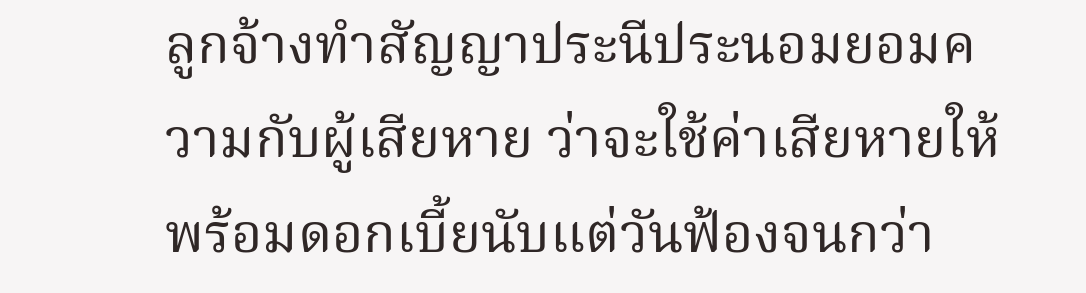ลูกจ้างทำสัญญาประนีประนอมยอมความกับผู้เสียหาย ว่าจะใช้ค่าเสียหายให้พร้อมดอกเบี้ยนับแต่วันฟ้องจนกว่า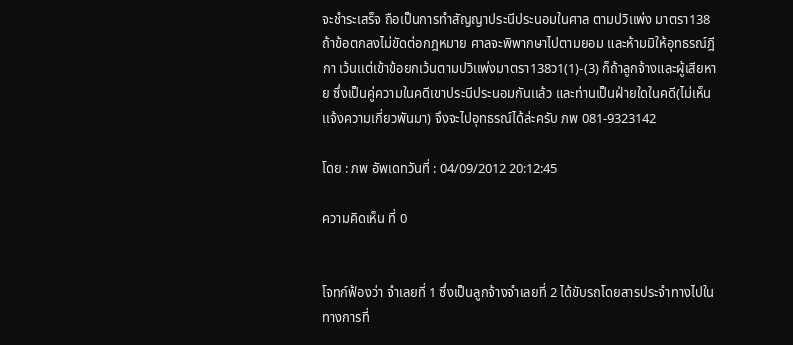จะชำระเสร็จ ถือเป็นการทำสัญญาประนีประนอมในศาล ตามปวิเเพ่ง มาตรา138 ถ้าข้อตกลงไม่ขัดต่อกฎหมาย ศาลจะพิพากษาไปตามยอม และห้ามมิให้อุทธรณ์ฎีกา เว้นเเต่เข้าข้อยกเว้นตามปวิเเพ่งมาตรา138ว1(1)-(3) ก็ถ้าลูกจ้างและผู้เสียหาย ซึ่งเป็นคู่ความในคดีเขาประนีประนอมกันเเล้ว และท่านเป็นฝ่ายใดในคดี(ไม่เห็นเเจ้งความเกี่ยวพันมา) จึงจะไปอุทธรณ์ได้ล่ะครับ ภพ 081-9323142

โดย : ภพ อัพเดทวันที่ : 04/09/2012 20:12:45

ความคิดเห็น ที่ 0


โจทก์ฟ้องว่า จำเลยที่ 1 ซึ่งเป็นลูกจ้างจำเลยที่ 2 ได้ขับรถโดยสารประจำทางไปในทางการที่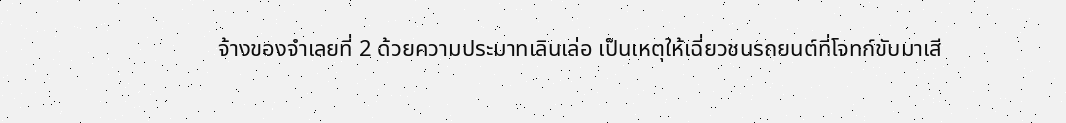จ้างของจำเลยที่ 2 ด้วยความประมาทเลินเล่อ เป็นเหตุให้เฉี่ยวชนรถยนต์ที่โจทก์ขับมาเสี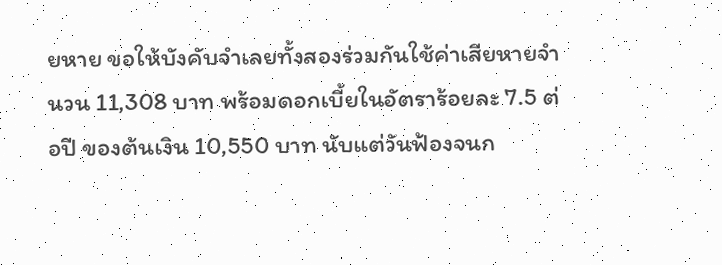ยหาย ขอให้บังคับจำเลยทั้งสองร่วมกันใช้ค่าเสียหายจำนวน 11,308 บาท พร้อมดอกเบี้ยในอัตราร้อยละ 7.5 ต่อปี ของต้นเงิน 10,550 บาท นับแต่วันฟ้องจนก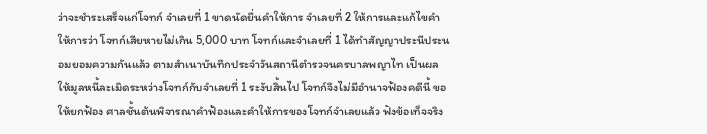ว่าจะชำระเสร็จแก่โจทก์ จำเลยที่ 1 ขาดนัดยื่นคำให้การ จำเลยที่ 2 ให้การและแก้ไขคำให้การว่า โจทก์เสียหายไม่เกิน 5,000 บาท โจทก์และจำเลยที่ 1 ได้ทำสัญญาประนีประนอมยอมความกันแล้ว ตามสำเนาบันทึกประจำวันสถานีตำรวจนครบาลพญาไท เป็นผลให้มูลหนี้ละเมิดระหว่างโจทก์กับจำเลยที่ 1 ระงับสิ้นไป โจทก์จึงไม่มีอำนาจฟ้องคดีนี้ ขอให้ยกฟ้อง ศาลชั้นต้นพิจารณาคำฟ้องและคำให้การของโจทก์จำเลยแล้ว ฟังข้อเท็จจริง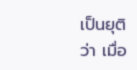เป็นยุติว่า เมื่อ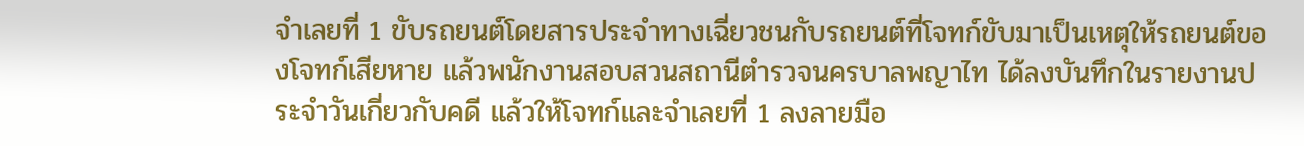จำเลยที่ 1 ขับรถยนต์โดยสารประจำทางเฉี่ยวชนกับรถยนต์ที่โจทก์ขับมาเป็นเหตุให้รถยนต์ของโจทก์เสียหาย แล้วพนักงานสอบสวนสถานีตำรวจนครบาลพญาไท ได้ลงบันทึกในรายงานประจำวันเกี่ยวกับคดี แล้วให้โจทก์และจำเลยที่ 1 ลงลายมือ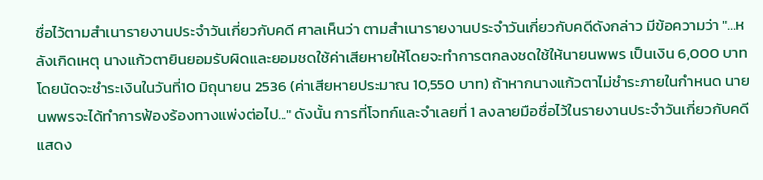ชื่อไว้ตามสำเนารายงานประจำวันเกี่ยวกับคดี ศาลเห็นว่า ตามสำเนารายงานประจำวันเกี่ยวกับคดีดังกล่าว มีข้อความว่า "...หลังเกิดเหตุ นางแก้วตายินยอมรับผิดและยอมชดใช้ค่าเสียหายให้โดยจะทำการตกลงชดใช้ให้นายนพพร เป็นเงิน 6,000 บาท โดยนัดจะชำระเงินในวันที่10 มิถุนายน 2536 (ค่าเสียหายประมาณ 10,550 บาท) ถ้าหากนางแก้วตาไม่ชำระภายในกำหนด นายนพพรจะได้ทำการฟ้องร้องทางแพ่งต่อไป..." ดังนั้น การที่โจทก์และจำเลยที่ 1 ลงลายมือชื่อไว้ในรายงานประจำวันเกี่ยวกับคดีแสดง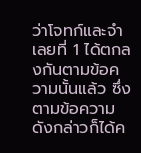ว่าโจทก์และจำเลยที่ 1 ได้ตกลงกันตามข้อความนั้นแล้ว ซึ่งตามข้อความดังกล่าวก็ได้ค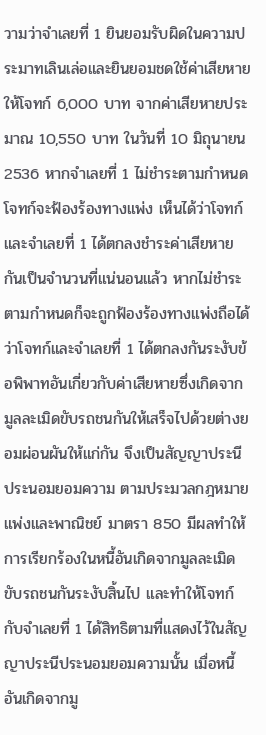วามว่าจำเลยที่ 1 ยินยอมรับผิดในความประมาทเลินเล่อและยินยอมชดใช้ค่าเสียหายให้โจทก์ 6,000 บาท จากค่าเสียหายประมาณ 10,550 บาท ในวันที่ 10 มิถุนายน 2536 หากจำเลยที่ 1 ไม่ชำระตามกำหนด โจทก์จะฟ้องร้องทางแพ่ง เห็นได้ว่าโจทก์และจำเลยที่ 1 ได้ตกลงชำระค่าเสียหายกันเป็นจำนวนที่แน่นอนแล้ว หากไม่ชำระตามกำหนดก็จะถูกฟ้องร้องทางแพ่งถือได้ว่าโจทก์และจำเลยที่ 1 ได้ตกลงกันระงับข้อพิพาทอันเกี่ยวกับค่าเสียหายซึ่งเกิดจากมูลละเมิดขับรถชนกันให้เสร็จไปด้วยต่างยอมผ่อนผันให้แก่กัน จึงเป็นสัญญาประนีประนอมยอมความ ตามประมวลกฎหมายแพ่งและพาณิชย์ มาตรา 850 มีผลทำให้การเรียกร้องในหนี้อันเกิดจากมูลละเมิดขับรถชนกันระงับสิ้นไป และทำให้โจทก์กับจำเลยที่ 1 ได้สิทธิตามที่แสดงไว้ในสัญญาประนีประนอมยอมความนั้น เมื่อหนี้อันเกิดจากมู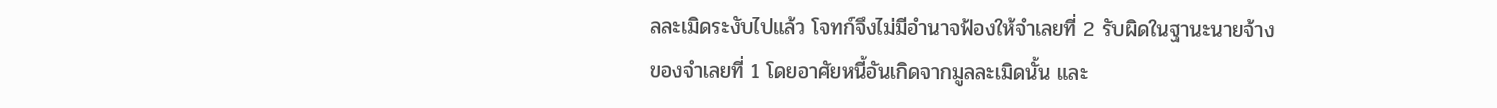ลละเมิดระงับไปแล้ว โจทก์จึงไม่มีอำนาจฟ้องให้จำเลยที่ 2 รับผิดในฐานะนายจ้างของจำเลยที่ 1 โดยอาศัยหนี้อันเกิดจากมูลละเมิดนั้น และ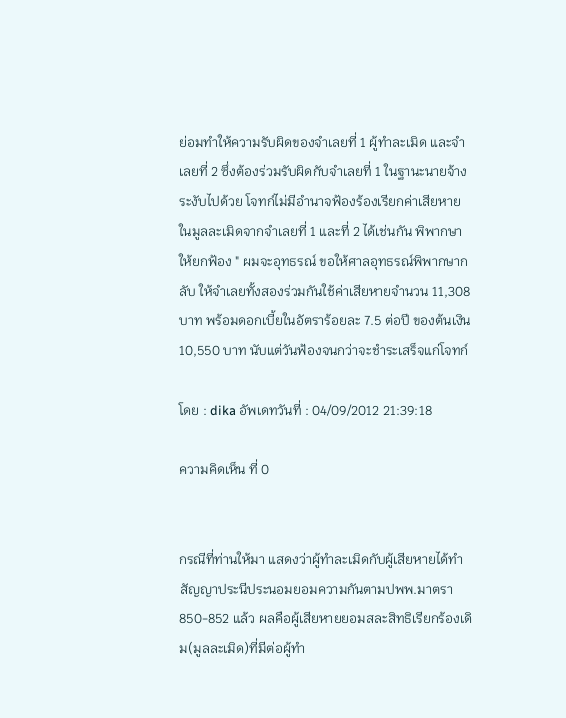ย่อมทำให้ความรับผิดของจำเลยที่ 1 ผู้ทำละเมิด และจำเลยที่ 2 ซึ่งต้องร่วมรับผิดกับจำเลยที่ 1 ในฐานะนายจ้างระงับไปด้วย โจทก์ไม่มีอำนาจฟ้องร้องเรียกค่าเสียหายในมูลละเมิดจากจำเลยที่ 1 และที่ 2 ได้เช่นกัน พิพากษาให้ยกฟ้อง " ผมจะอุทธรณ์ ขอให้ศาลอุทธรณ์พิพากษากลับ ให้จำเลยทั้งสองร่วมกันใช้ค่าเสียหายจำนวน 11,308 บาท พร้อมดอกเบี้ยในอัตราร้อยละ 7.5 ต่อปี ของต้นเงิน 10,550 บาท นับแต่วันฟ้องจนกว่าจะชำระเสร็จแก่โจทก์

โดย : dika อัพเดทวันที่ : 04/09/2012 21:39:18

ความคิดเห็น ที่ 0


กรณีที่ท่านให้มา แสดงว่าผู้ทำละเมิดกับผู้เสียหายได้ทำสัญญาประนีประนอมยอมความกันตามปพพ.มาตรา850-852 แล้ว ผลคือผู้เสียหายยอมสละสิทธิเรียกร้องเดิม(มูลละเมิด)ที่มีต่อผู้ทำ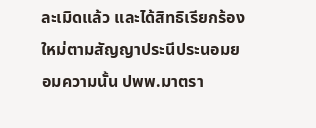ละเมิดแล้ว และได้สิทธิเรียกร้องใหม่ตามสัญญาประนีประนอมยอมความนั้น ปพพ.มาตรา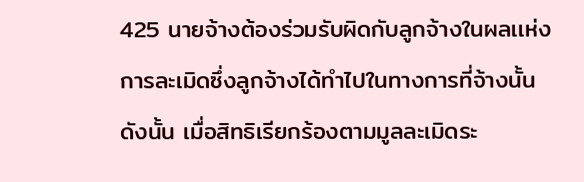425 นายจ้างต้องร่วมรับผิดกับลูกจ้างในผลเเห่งการละเมิดซึ่งลูกจ้างได้ทำไปในทางการที่จ้างนั้น ดังนั้น เมื่อสิทธิเรียกร้องตามมูลละเมิดระ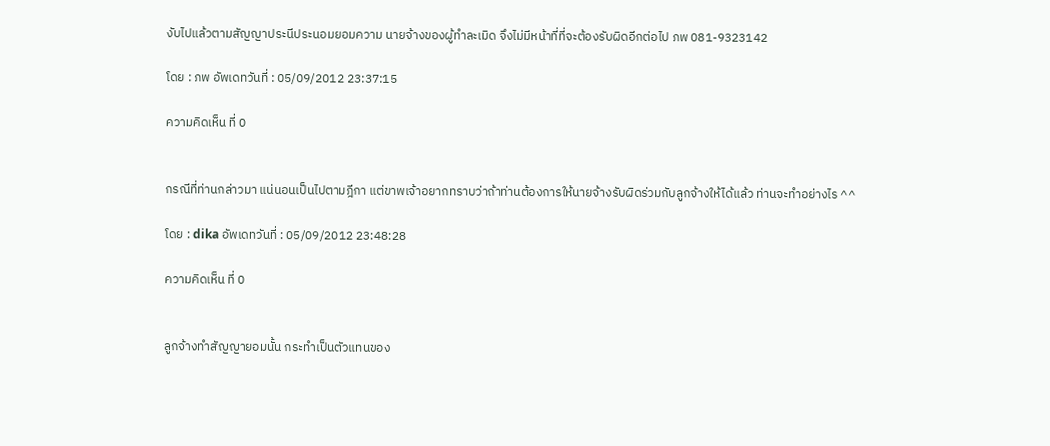งับไปแล้วตามสัญญาประนีประนอมยอมความ นายจ้างของผู้ทำละเมิด จึงไม่มีหน้าที่ที่จะต้องรับผิดอีกต่อไป ภพ 081-9323142

โดย : ภพ อัพเดทวันที่ : 05/09/2012 23:37:15

ความคิดเห็น ที่ 0


กรณีที่ท่านกล่าวมา แน่นอนเป็นไปตามฎีกา แต่ขาพเจ้าอยากทราบว่าถ้าท่านต้องการให้นายจ้างรับผิดร่วมกับลูกจ้างให้ได้แล้ว ท่านจะทำอย่างไร ^^

โดย : dika อัพเดทวันที่ : 05/09/2012 23:48:28

ความคิดเห็น ที่ 0


ลูกจ้างทำสัญญายอมนั้น กระทำเป็นตัวแทนของ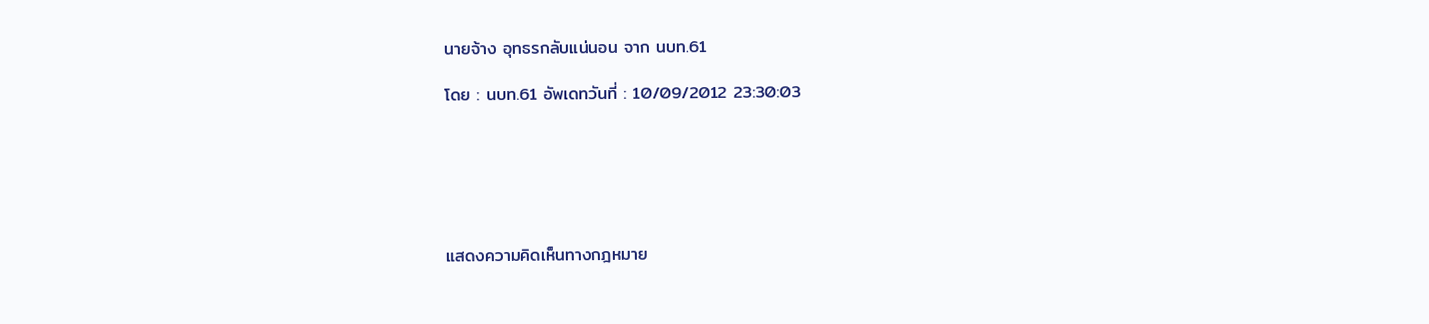นายจ้าง อุทธรกลับแน่นอน จาก นบท.61

โดย : นบท.61 อัพเดทวันที่ : 10/09/2012 23:30:03






แสดงความคิดเห็นทางกฎหมาย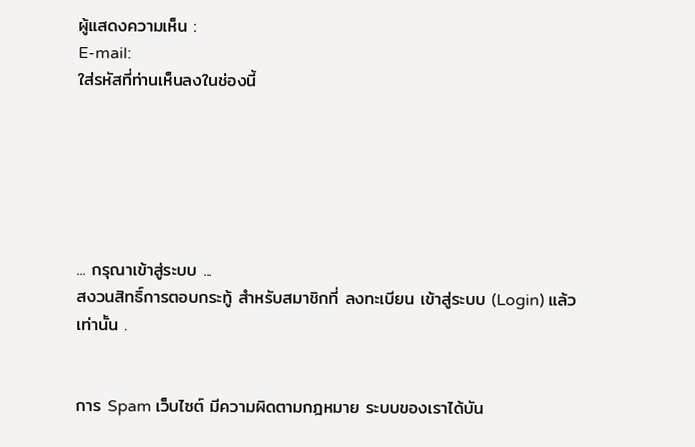ผู้แสดงความเห็น :
E-mail:
ใส่รหัสที่ท่านเห็นลงในช่องนี้






... กรุณาเข้าสู่ระบบ ...
สงวนสิทธิ์การตอบกระทู้ สำหรับสมาชิกที่ ลงทะเบียน เข้าสู่ระบบ (Login) แล้วเท่านั้น .


การ Spam เว็บไซต์ มีความผิดตามกฎหมาย ระบบของเราได้บัน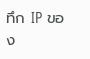ทึก IP ของ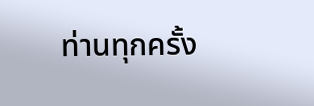ท่านทุกครั้ง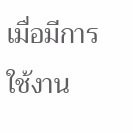เมื่อมีการใช้งาน